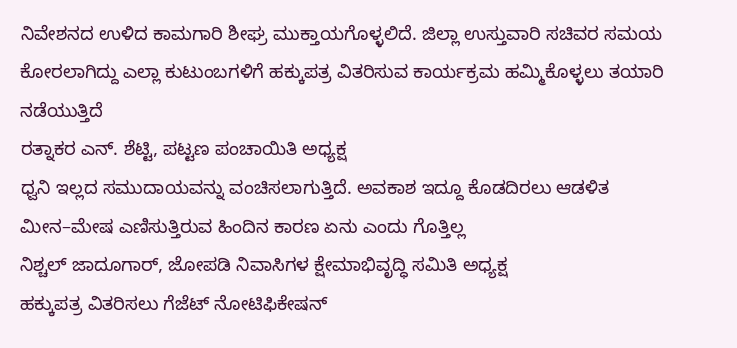ನಿವೇಶನದ ಉಳಿದ ಕಾಮಗಾರಿ ಶೀಘ್ರ ಮುಕ್ತಾಯಗೊಳ್ಳಲಿದೆ. ಜಿಲ್ಲಾ ಉಸ್ತುವಾರಿ ಸಚಿವರ ಸಮಯ ಕೋರಲಾಗಿದ್ದು ಎಲ್ಲಾ ಕುಟುಂಬಗಳಿಗೆ ಹಕ್ಕುಪತ್ರ ವಿತರಿಸುವ ಕಾರ್ಯಕ್ರಮ ಹಮ್ಮಿಕೊಳ್ಳಲು ತಯಾರಿ ನಡೆಯುತ್ತಿದೆ
ರತ್ನಾಕರ ಎನ್. ಶೆಟ್ಟಿ, ಪಟ್ಟಣ ಪಂಚಾಯಿತಿ ಅಧ್ಯಕ್ಷ
ಧ್ವನಿ ಇಲ್ಲದ ಸಮುದಾಯವನ್ನು ವಂಚಿಸಲಾಗುತ್ತಿದೆ. ಅವಕಾಶ ಇದ್ದೂ ಕೊಡದಿರಲು ಆಡಳಿತ ಮೀನ–ಮೇಷ ಎಣಿಸುತ್ತಿರುವ ಹಿಂದಿನ ಕಾರಣ ಏನು ಎಂದು ಗೊತ್ತಿಲ್ಲ
ನಿಶ್ಚಲ್ ಜಾದೂಗಾರ್, ಜೋಪಡಿ ನಿವಾಸಿಗಳ ಕ್ಷೇಮಾಭಿವೃದ್ಧಿ ಸಮಿತಿ ಅಧ್ಯಕ್ಷ
ಹಕ್ಕುಪತ್ರ ವಿತರಿಸಲು ಗೆಜೆಟ್ ನೋಟಿಫಿಕೇಷನ್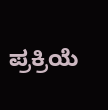ಪ್ರಕ್ರಿಯೆ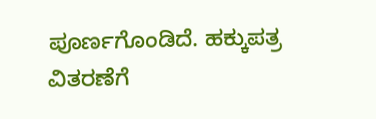ಪೂರ್ಣಗೊಂಡಿದೆ. ಹಕ್ಕುಪತ್ರ ವಿತರಣೆಗೆ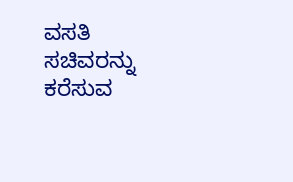ವಸತಿ ಸಚಿವರನ್ನು ಕರೆಸುವ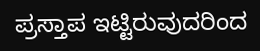ಪ್ರಸ್ತಾಪ ಇಟ್ಟಿರುವುದರಿಂದ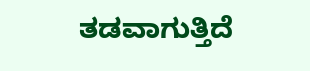ತಡವಾಗುತ್ತಿದೆ